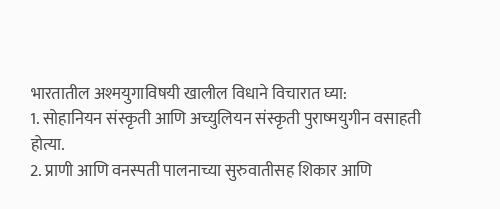भारतातील अश्मयुगाविषयी खालील विधाने विचारात घ्या:
1. सोहानियन संस्कृती आणि अच्युलियन संस्कृती पुराष्मयुगीन वसाहती होत्या.
2. प्राणी आणि वनस्पती पालनाच्या सुरुवातीसह शिकार आणि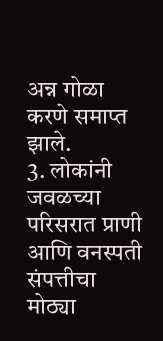अन्न गोळा करणे समाप्त झाले.
3. लोकांनी जवळच्या परिसरात प्राणी आणि वनस्पती संपत्तीचा मोठ्या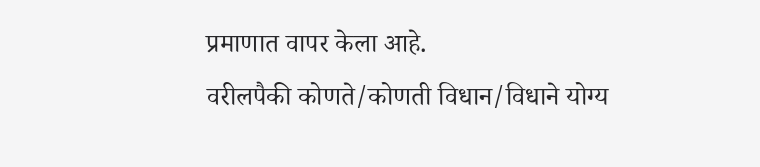प्रमाणात वापर केला आहे.
वरीलपैकी कोणते/कोणती विधान/विधाने योग्य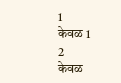1
केवळ 1
2
केवळ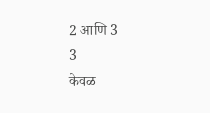2 आणि 3
3
केवळ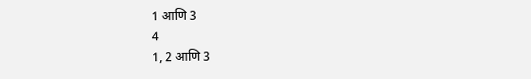1 आणि 3
4
1, 2 आणि 3